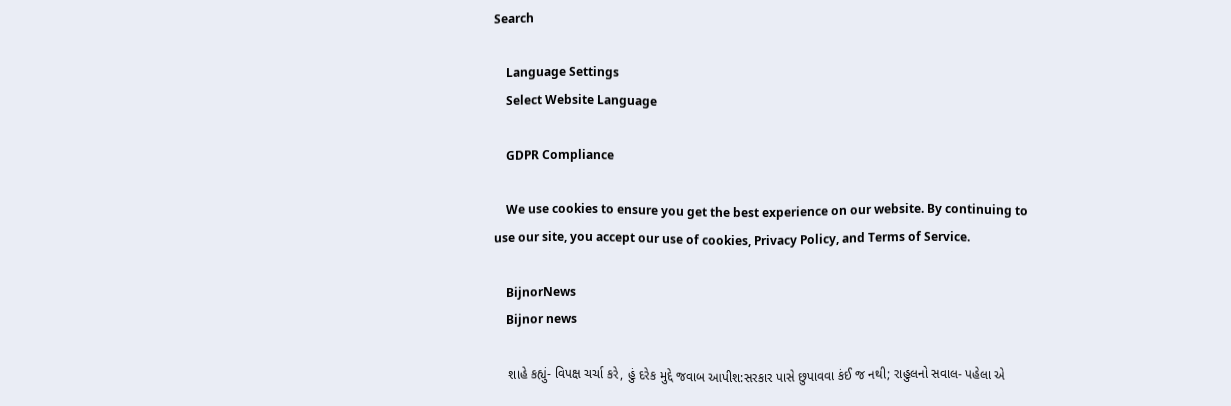Search

    Language Settings
    Select Website Language

    GDPR Compliance

    We use cookies to ensure you get the best experience on our website. By continuing to use our site, you accept our use of cookies, Privacy Policy, and Terms of Service.

    BijnorNews
    Bijnor news

    શાહે કહ્યું- વિપક્ષ ચર્ચા કરે, હું દરેક મુદ્દે જવાબ આપીશ:સરકાર પાસે છુપાવવા કંઈ જ નથી; રાહુલનો સવાલ- પહેલા એ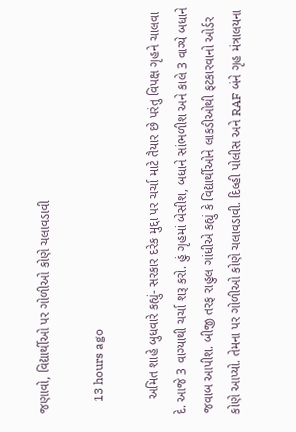જણાવો, વિદ્યાર્થીઓ પર ગોળીઓ કોણે ચલાવડાવી

    13 hours ago

    અમિત શાહે બુધવારે કહ્યું- સરકાર દરેક મુદ્દા પર ચર્ચા માટે તૈયાર છે પરંતુ વિપક્ષ ગૃહને ચાલવા દે. આજે 3 વાગ્યાથી ચર્ચા શરૂ કરો. હું ગૃહમાં બેસીશ, બધાને સાંભળીશ અને કાલે 3 વાગ્યે બધાને જવાબ આપીશ. બીજી તરફ રાહુલ ગાંધીએ કહ્યું કે વિદ્યાર્થીઓને લાકડીઓથી ફટકારવાનો ઓર્ડર કોણે આપ્યો. તેમના પર ગોળીઓ કોણે ચલાવડાવી. દિલ્હી પોલીસ અને RAF બંને ગૃહ મંત્રાલયના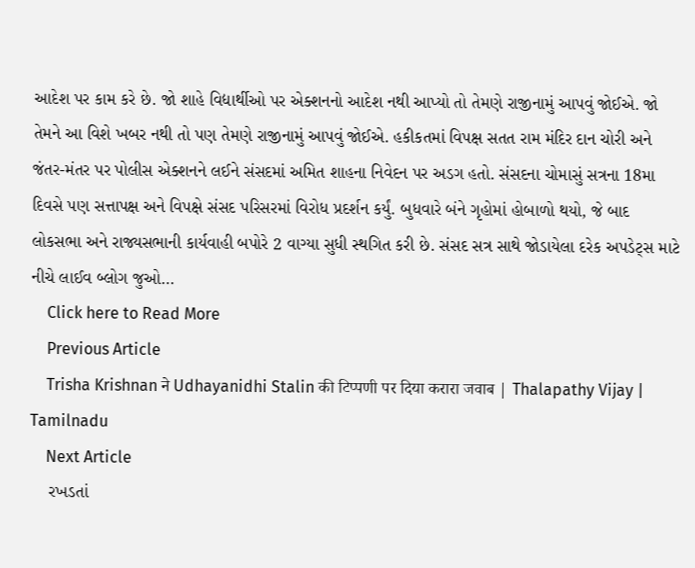આદેશ પર કામ કરે છે. જો શાહે વિદ્યાર્થીઓ પર એક્શનનો આદેશ નથી આપ્યો તો તેમણે રાજીનામું આપવું જોઈએ. જો તેમને આ વિશે ખબર નથી તો પણ તેમણે રાજીનામું આપવું જોઈએ. હકીકતમાં વિપક્ષ સતત રામ મંદિર દાન ચોરી અને જંતર-મંતર પર પોલીસ એક્શનને લઈને સંસદમાં અમિત શાહના નિવેદન પર અડગ હતો. સંસદના ચોમાસું સત્રના 18મા દિવસે પણ સત્તાપક્ષ અને વિપક્ષે સંસદ પરિસરમાં વિરોધ પ્રદર્શન કર્યું. બુધવારે બંને ગૃહોમાં હોબાળો થયો, જે બાદ લોકસભા અને રાજ્યસભાની કાર્યવાહી બપોરે 2 વાગ્યા સુધી સ્થગિત કરી છે. સંસદ સત્ર સાથે જોડાયેલા દરેક અપડેટ્સ માટે નીચે લાઈવ બ્લોગ જુઓ…
    Click here to Read More
    Previous Article
    Trisha Krishnan ने Udhayanidhi Stalin की टिप्पणी पर दिया करारा जवाब | Thalapathy Vijay | Tamilnadu
    Next Article
    રખડતાં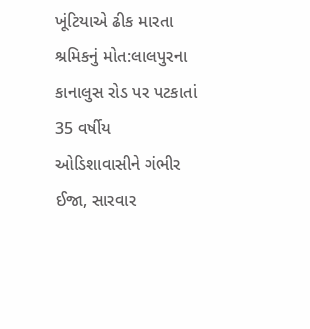ખૂંટિયાએ ઢીક મારતા શ્રમિકનું મોત:લાલપુરના કાનાલુસ રોડ પર પટકાતાં 35 વર્ષીય ઓડિશાવાસીને ગંભીર ઈજા, સારવાર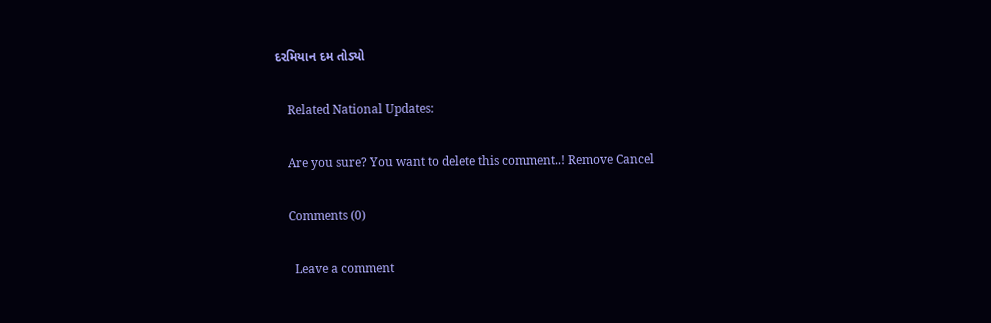દરમિયાન દમ તોડ્યો

    Related National Updates:

    Are you sure? You want to delete this comment..! Remove Cancel

    Comments (0)

      Leave a comment